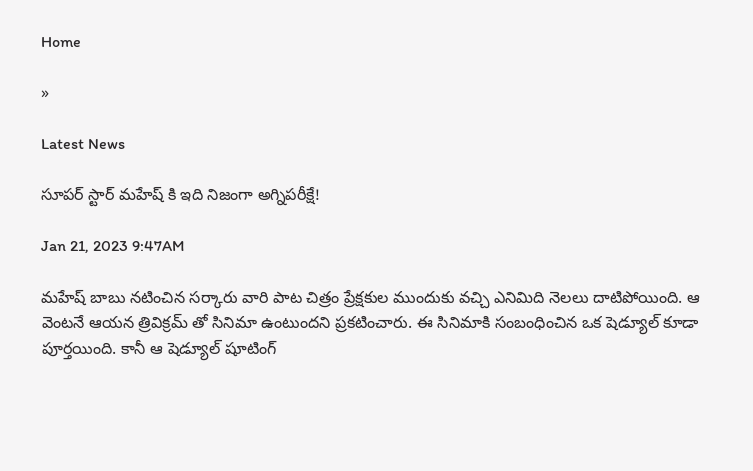Home

»

Latest News

సూప‌ర్ స్టార్ మ‌హేష్ కి ఇది నిజంగా అగ్నిప‌రీక్షే!

Jan 21, 2023 9:47AM

మహేష్ బాబు నటించిన సర్కారు వారి పాట చిత్రం ప్రేక్షకుల ముందుకు వచ్చి ఎనిమిది నెలలు దాటిపోయింది. ఆ వెంటనే ఆయన త్రివిక్రమ్ తో సినిమా ఉంటుందని ప్రకటించారు. ఈ సినిమాకి సంబంధించిన ఒక షెడ్యూల్ కూడా పూర్తయింది. కానీ ఆ షెడ్యూల్ షూటింగ్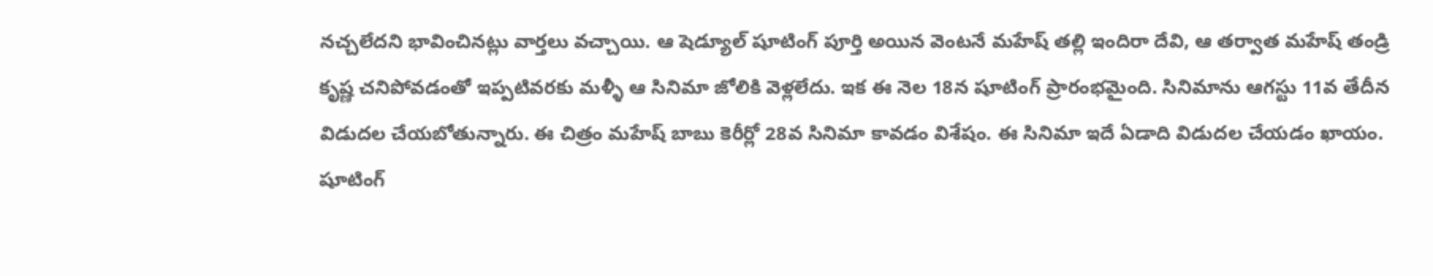నచ్చలేద‌ని భావించినట్లు వార్తలు వచ్చాయి. ఆ షెడ్యూల్ షూటింగ్ పూర్తి అయిన వెంటనే మహేష్ తల్లి ఇందిరా దేవి, ఆ తర్వాత మహేష్ తండ్రి కృష్ణ చనిపోవడంతో ఇప్పటివరకు మళ్ళీ ఆ సినిమా జోలికి వెళ్లలేదు. ఇక ఈ నెల 18న షూటింగ్ ప్రారంభమైంది. సినిమాను ఆగస్టు 11వ తేదీన విడుదల చేయబోతున్నారు. ఈ చిత్రం మహేష్ బాబు కెరీర్లో 28వ సినిమా కావడం విశేషం. ఈ సినిమా ఇదే ఏడాది విడుదల చేయడం ఖాయం. షూటింగ్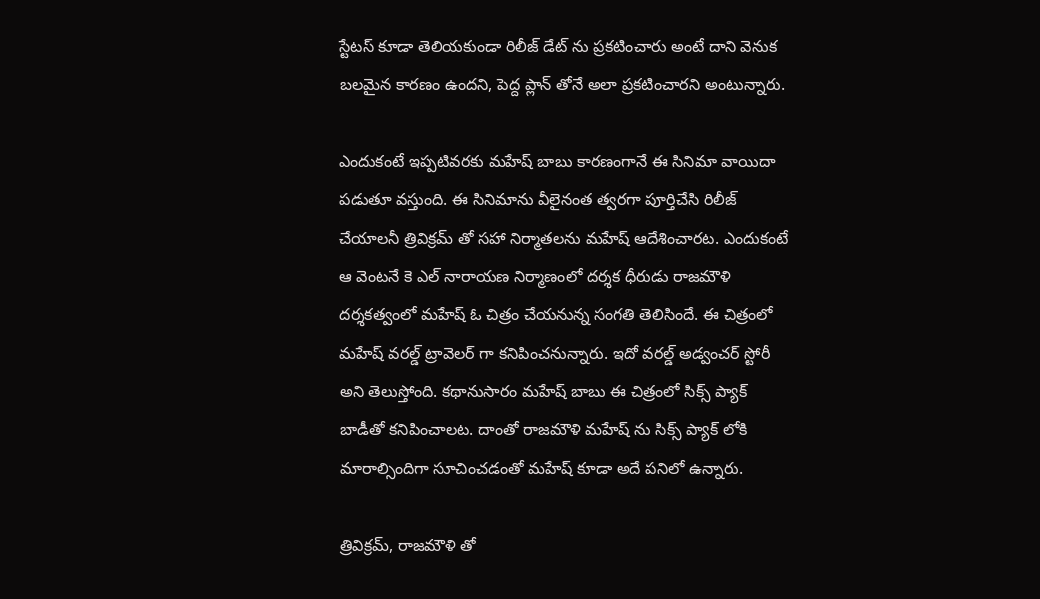స్టేటస్ కూడా తెలియకుండా రిలీజ్ డేట్ ను ప్రకటించారు అంటే దాని వెనుక బలమైన కారణం ఉందని, పెద్ద ప్లాన్ తోనే అలా ప్రకటించారని అంటున్నారు.

ఎందుకంటే ఇప్పటివరకు మహేష్ బాబు కారణంగానే ఈ సినిమా వాయిదా పడుతూ వస్తుంది. ఈ సినిమాను వీలైనంత త్వరగా పూర్తిచేసి రిలీజ్  చేయాలనీ త్రివిక్రమ్ తో సహా నిర్మాతలను మహేష్ ఆదేశించార‌ట‌. ఎందుకంటే ఆ వెంటనే కె ఎల్ నారాయణ నిర్మాణంలో దర్శక ధీరుడు రాజమౌళి దర్శకత్వంలో మహేష్ ఓ చిత్రం చేయనున్న సంగతి తెలిసిందే. ఈ చిత్రంలో మహేష్ వరల్డ్ ట్రావెలర్ గా కనిపించనున్నారు. ఇదో వ‌ర‌ల్డ్ అడ్వంచ‌ర్ స్టోరీ అని తెలుస్తోంది. క‌థానుసారం మహేష్ బాబు ఈ చిత్రంలో సిక్స్ ప్యాక్ బాడీతో కనిపించాలట. దాంతో రాజమౌళి మహేష్ ను సిక్స్ ప్యాక్ లోకి మారాల్సిందిగా సూచించడంతో మహేష్ కూడా అదే పనిలో ఉన్నారు.

త్రివిక్రమ్, రాజమౌళి తో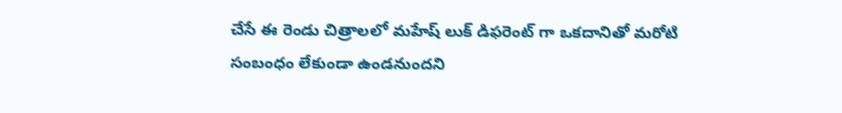చేసే ఈ రెండు చిత్రాలలో మ‌హేష్ లుక్ డిఫ‌రెంట్ గా ఒక‌దానితో మ‌రోటి సంబంధం లేకుండా ఉండ‌నుంద‌ని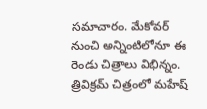స‌మాచారం. మేకోవర్ నుంచి అన్నింటిలోనూ ఈ రెండు చిత్రాలు విభిన్నం. త్రివిక్ర‌మ్ చిత్రంలో మ‌హేష్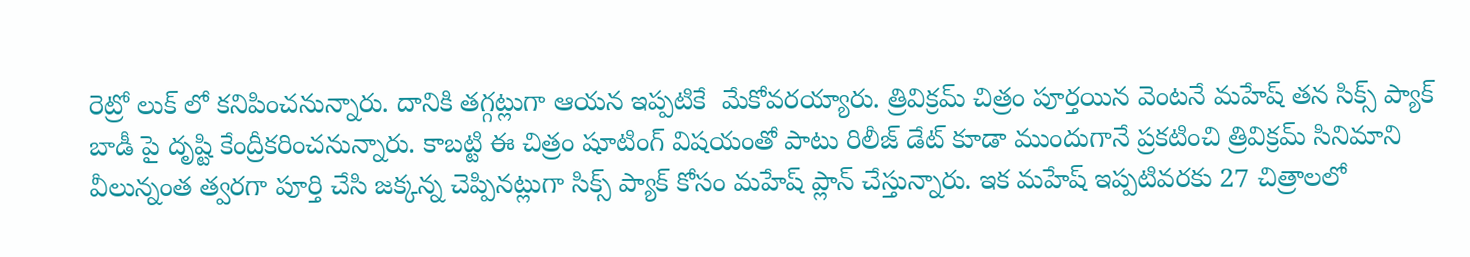రెట్రో లుక్ లో క‌నిపించ‌నున్నారు. దానికి త‌గ్గ‌ట్లుగా ఆయ‌న ఇప్ప‌టికే  మేకోవరయ్యారు. త్రివిక్రమ్ చిత్రం పూర్తయిన వెంటనే మహేష్ తన సిక్స్ ప్యాక్ బాడీ పై దృష్టి కేంద్రీకరించనున్నారు. కాబట్టి ఈ చిత్రం షూటింగ్ విషయంతో పాటు రిలీజ్ డేట్ కూడా ముందుగానే ప్రకటించి త్రివిక్రమ్ సినిమాని వీలున్నంత త్వరగా పూర్తి చేసి జ‌క్క‌న్న చెప్పిన‌ట్లుగా సిక్స్ ప్యాక్ కోసం మ‌హేష్ ప్లాన్ చేస్తున్నారు. ఇక మ‌హేష్ ఇప్ప‌టివ‌ర‌కు 27 చిత్రాల‌లో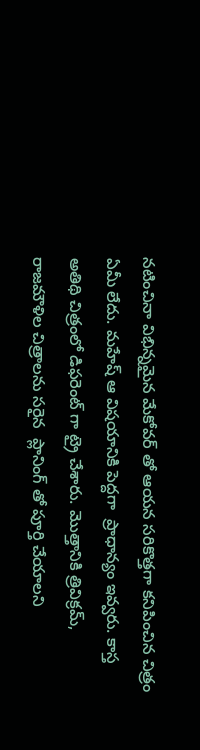న‌టించినా విభిన్న‌మైన మేకోవ‌ర్ తో ఆయ‌న స‌రికొత్త‌గా కనిపించిన చిత్రం ఏమీ లేదు. మ‌హేష్ ఆ విష‌యానికి పెద్ద‌గా  ప్రాధాన్యం ఇవ్వ‌రు. కాస్త అతిథి చిత్రంలో డిఫ‌రెంట్ గా ట్రై చేశారు. మొత్తానికి త్రివిక్ర‌మ్, రాజ‌మౌళిల చిత్రాల‌ను స‌రైన  ప్లానింగ్ తో పూర్తి చేయాలని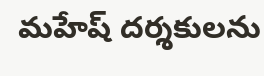మహేష్ ద‌ర్శ‌కుల‌ను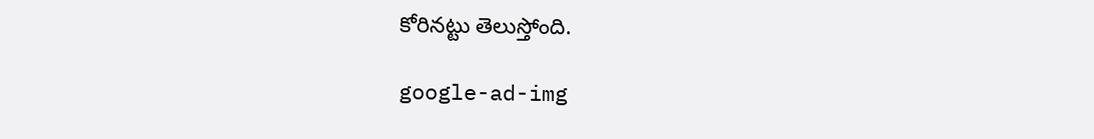కోరినట్టు తెలుస్తోంది.

google-ad-img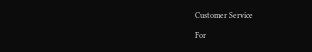Customer Service

For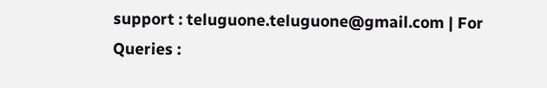support : teluguone.teluguone@gmail.com | For Queries :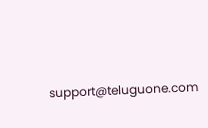support@teluguone.com